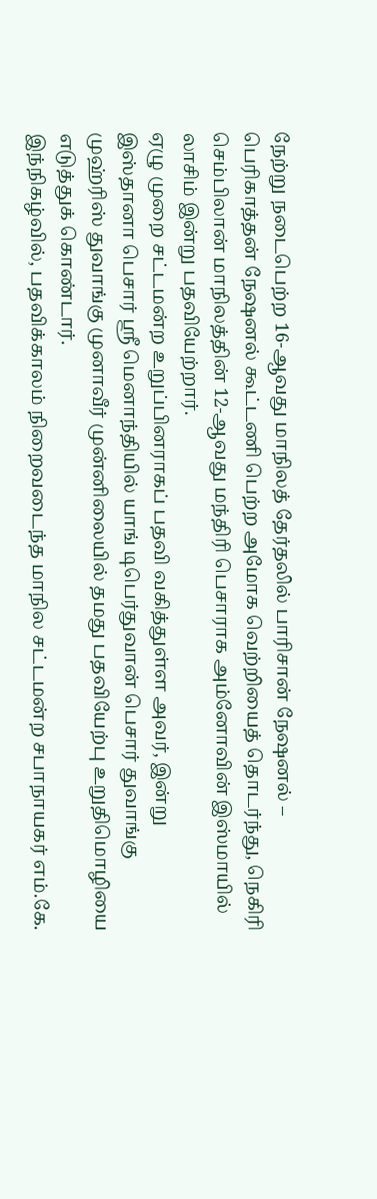நேற்று நடைபெற்ற 16-ஆவது மாநிலத் தேர்தலில் பாரிசான் நேஷனல் – பெரிகாத்தன் நேஷனல் கூட்டணி பெற்ற அமோக வெற்றியைத் தொடர்ந்து, நெகிரி செம்பிலான் மாநிலத்தின் 12-ஆவது மந்திரி பெசாராக அம்னோவின் இஸ்மாயில் லாசிம் இன்று பதவியேற்றார்.
ஏழு முறை சட்டமன்ற உறுப்பினராகப் பதவி வகித்துள்ள அவர், இன்று இஸ்தானா பெசார் ஸ்ரீ மெனாந்தியில் யாங் டிபெர்துவான் பெசார் துவாங்கு முஹ்ரிஸ் துவாங்கு முனாவீர் முன்னிலையில் தமது பதவியேற்பு உறுதிமொழியை எடுத்துக் கொண்டார்.
இந்நிகழ்வில், பதவிக்காலம் நிறைவடைந்த மாநில சட்டமன்ற சபாநாயகர் எம்.கே.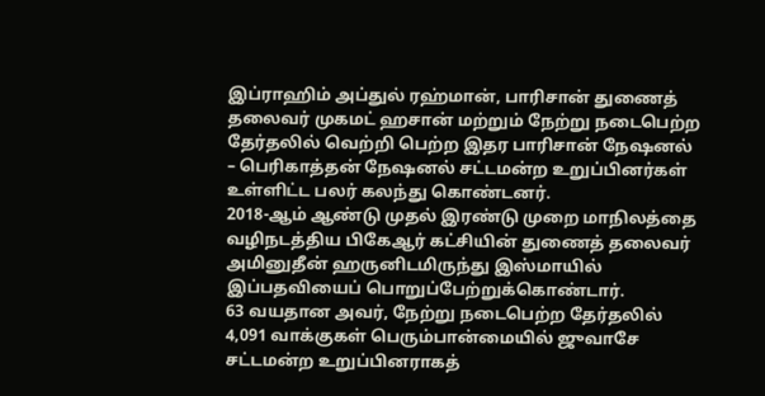இப்ராஹிம் அப்துல் ரஹ்மான், பாரிசான் துணைத் தலைவர் முகமட் ஹசான் மற்றும் நேற்று நடைபெற்ற தேர்தலில் வெற்றி பெற்ற இதர பாரிசான் நேஷனல் – பெரிகாத்தன் நேஷனல் சட்டமன்ற உறுப்பினர்கள் உள்ளிட்ட பலர் கலந்து கொண்டனர்.
2018-ஆம் ஆண்டு முதல் இரண்டு முறை மாநிலத்தை வழிநடத்திய பிகேஆர் கட்சியின் துணைத் தலைவர் அமினுதீன் ஹருனிடமிருந்து இஸ்மாயில் இப்பதவியைப் பொறுப்பேற்றுக்கொண்டார்.
63 வயதான அவர், நேற்று நடைபெற்ற தேர்தலில் 4,091 வாக்குகள் பெரும்பான்மையில் ஜுவாசே சட்டமன்ற உறுப்பினராகத்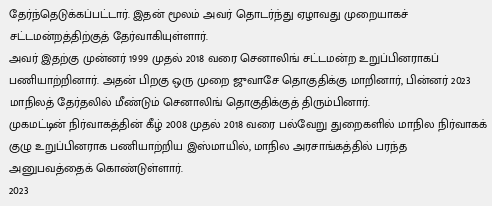தேர்ந்தெடுக்கப்பட்டார். இதன் மூலம் அவர் தொடர்ந்து ஏழாவது முறையாகச் சட்டமன்றத்திற்குத் தேர்வாகியுள்ளார்.
அவர் இதற்கு முன்னர் 1999 முதல் 2018 வரை செனாலிங் சட்டமன்ற உறுப்பினராகப் பணியாற்றினார். அதன் பிறகு ஒரு முறை ஜுவாசே தொகுதிக்கு மாறினார், பின்னர் 2023 மாநிலத் தேர்தலில் மீண்டும் செனாலிங் தொகுதிக்குத் திரும்பினார்.
முகமட்டின் நிர்வாகத்தின் கீழ் 2008 முதல் 2018 வரை பல்வேறு துறைகளில் மாநில நிர்வாகக் குழு உறுப்பினராக பணியாற்றிய இஸ்மாயில், மாநில அரசாங்கத்தில் பரந்த அனுபவத்தைக் கொண்டுள்ளார்.
2023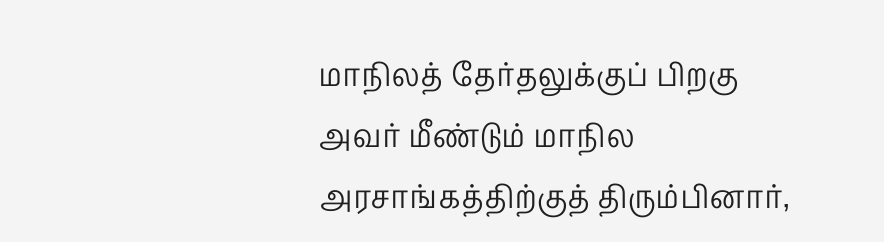மாநிலத் தேர்தலுக்குப் பிறகு அவர் மீண்டும் மாநில அரசாங்கத்திற்குத் திரும்பினார்,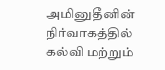அமினுதீனின் நிர்வாகத்தில் கல்வி மற்றும்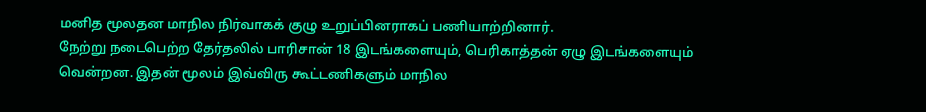மனித மூலதன மாநில நிர்வாகக் குழு உறுப்பினராகப் பணியாற்றினார்.
நேற்று நடைபெற்ற தேர்தலில் பாரிசான் 18 இடங்களையும், பெரிகாத்தன் ஏழு இடங்களையும் வென்றன. இதன் மூலம் இவ்விரு கூட்டணிகளும் மாநில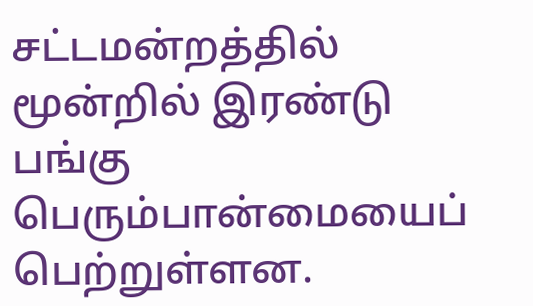சட்டமன்றத்தில் மூன்றில் இரண்டு பங்கு பெரும்பான்மையைப் பெற்றுள்ளன.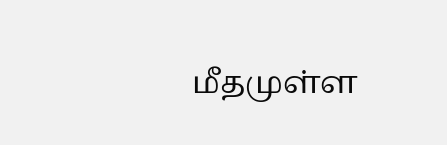மீதமுள்ள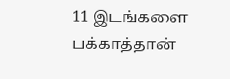11 இடங்களை பக்காத்தான்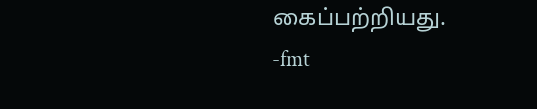கைப்பற்றியது.
-fmt